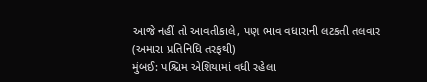આજે નહીં તો આવતીકાલે, પણ ભાવ વધારાની લટકતી તલવાર
(અમારા પ્રતિનિધિ તરફથી)
મુંબઈ: પશ્ચિમ એશિયામાં વધી રહેલા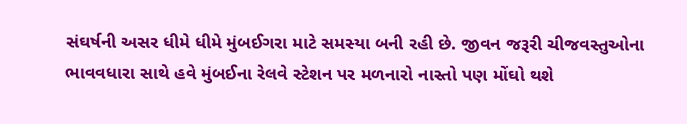સંઘર્ષની અસર ધીમે ધીમે મુંબઈગરા માટે સમસ્યા બની રહી છે. જીવન જરૂરી ચીજવસ્તુઓના ભાવવધારા સાથે હવે મુંબઈના રેલવે સ્ટેશન પર મળનારો નાસ્તો પણ મોંઘો થશે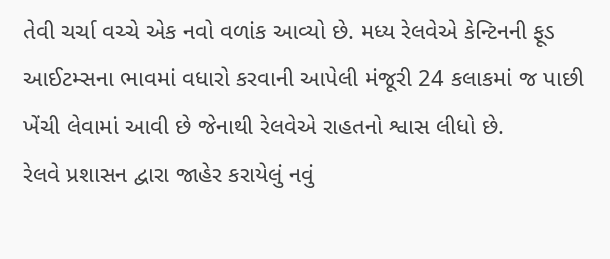તેવી ચર્ચા વચ્ચે એક નવો વળાંક આવ્યો છે. મધ્ય રેલવેએ કેન્ટિનની ફૂડ આઈટમ્સના ભાવમાં વધારો કરવાની આપેલી મંજૂરી 24 કલાકમાં જ પાછી ખેંચી લેવામાં આવી છે જેનાથી રેલવેએ રાહતનો શ્વાસ લીધો છે.
રેલવે પ્રશાસન દ્વારા જાહેર કરાયેલું નવું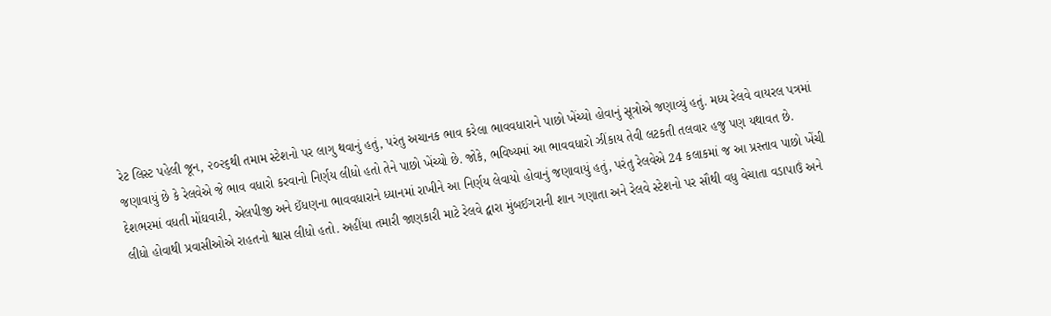રેટ લિસ્ટ પહેલી જૂન, ૨૦૨૬થી તમામ સ્ટેશનો પર લાગુ થવાનું હતું, પરંતુ અચાનક ભાવ કરેલા ભાવવધારાને પાછો ખેંચ્યો હોવાનું સૂત્રોએ જણાવ્યું હતું. મધ્ય રેલવે વાયરલ પત્રમાં જણાવાયું છે કે રેલવેએ જે ભાવ વધારો કરવાનો નિર્ણય લીધો હતો તેને પાછો ખેંચ્યો છે. જોકે, ભવિષ્યમાં આ ભાવવધારો ઝીંકાય તેવી લટકતી તલવાર હજુ પણ યથાવત છે.
દેશભરમાં વધતી મોંઘવારી, એલપીજી અને ઈંધણના ભાવવધારાને ધ્યાનમાં રાખીને આ નિર્ણય લેવાયો હોવાનું જણાવાયું હતું, પરંતુ રેલવેએ 24 કલાકમાં જ આ પ્રસ્તાવ પાછો ખેંચી લીધો હોવાથી પ્રવાસીઓએ રાહતનો શ્વાસ લીધો હતો. અહીંયા તમારી જાણકારી માટે રેલવે દ્વારા મુંબઈગરાની શાન ગણાતા અને રેલવે સ્ટેશનો પર સૌથી વધુ વેચાતા વડાપાઉં અને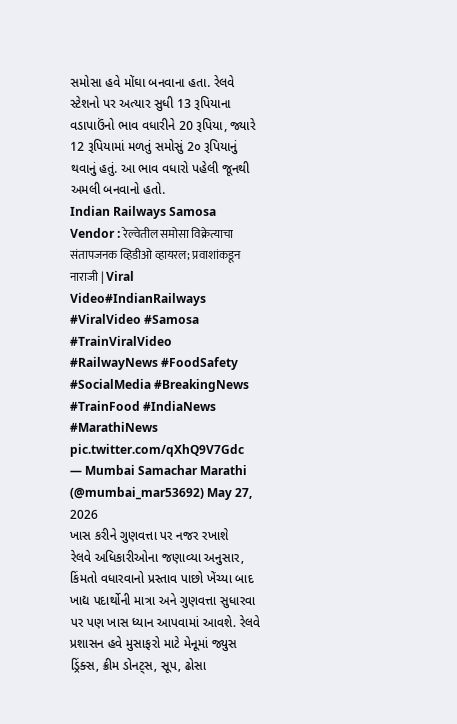સમોસા હવે મોંઘા બનવાના હતા. રેલવે સ્ટેશનો પર અત્યાર સુધી 13 રૂપિયાના વડાપાઉંનો ભાવ વધારીને 20 રૂપિયા, જ્યારે 12 રૂપિયામાં મળતું સમોસું 2૦ રૂપિયાનું થવાનું હતું. આ ભાવ વધારો પહેલી જૂનથી અમલી બનવાનો હતો.
Indian Railways Samosa Vendor : रेल्वेतील समोसा विक्रेत्याचा संतापजनक व्हिडीओ व्हायरल; प्रवाशांकडून नाराजी | Viral Video#IndianRailways #ViralVideo #Samosa #TrainViralVideo #RailwayNews #FoodSafety #SocialMedia #BreakingNews #TrainFood #IndiaNews #MarathiNews pic.twitter.com/qXhQ9V7Gdc
— Mumbai Samachar Marathi (@mumbai_mar53692) May 27, 2026
ખાસ કરીને ગુણવત્તા પર નજર રખાશે
રેલવે અધિકારીઓના જણાવ્યા અનુસાર, કિંમતો વધારવાનો પ્રસ્તાવ પાછો ખેંચ્યા બાદ ખાદ્ય પદાર્થોની માત્રા અને ગુણવત્તા સુધારવા પર પણ ખાસ ધ્યાન આપવામાં આવશે. રેલવે પ્રશાસન હવે મુસાફરો માટે મેનૂમાં જ્યુસ ડ્રિંક્સ, ક્રીમ ડોનટ્સ, સૂપ, ઢોસા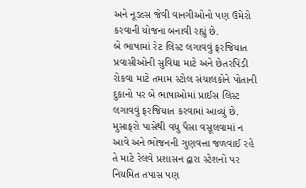અને નૂડલ્સ જેવી વાનગીઓનો પણ ઉમેરો કરવાની યોજના બનાવી રહ્યું છે.
બે ભાષામાં રેટ લિસ્ટ લગાવવું ફરજિયાત
પ્રવાસીઓની સુવિધા માટે અને છેતરપિંડી રોકવા માટે તમામ સ્ટોલ સંચાલકોને પોતાની દુકાનો પર બે ભાષાઓમાં પ્રાઈસ લિસ્ટ લગાવવું ફરજિયાત કરવામાં આવ્યું છે. મુસાફરો પાસેથી વધુ પૈસા વસૂલવામાં ન આવે અને ભોજનની ગુણવત્તા જળવાઈ રહે તે માટે રેલવે પ્રશાસન દ્વારા સ્ટેશનો પર નિયમિત તપાસ પણ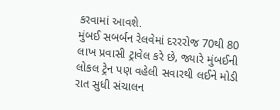કરવામાં આવશે.
મુંબઈ સબર્બન રેલવેમાં દરરરોજ 70થી 80 લાખ પ્રવાસી ટ્રાવેલ કરે છે, જ્યારે મુંબઈની લોકલ ટ્રેન પણ વહેલી સવારથી લઈને મોડી રાત સુધી સંચાલન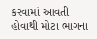કરવામાં આવતી હોવાથી મોટા ભાગના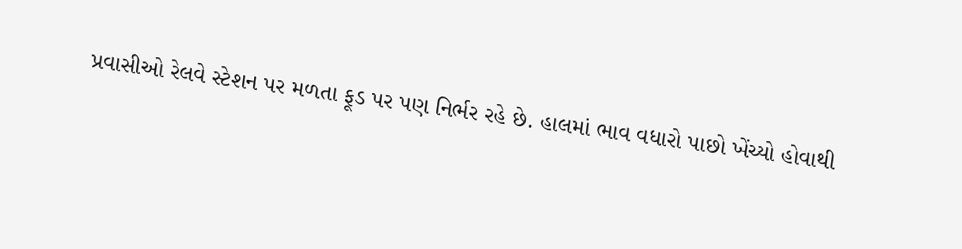પ્રવાસીઓ રેલવે સ્ટેશન પર મળતા ફૂડ પર પણ નિર્ભર રહે છે. હાલમાં ભાવ વધારો પાછો ખેંચ્યો હોવાથી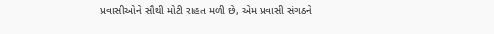પ્રવાસીઓને સૌથી મોટી રાહત મળી છે, એમ પ્રવાસી સંગઠને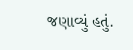જણાવ્યું હતું.